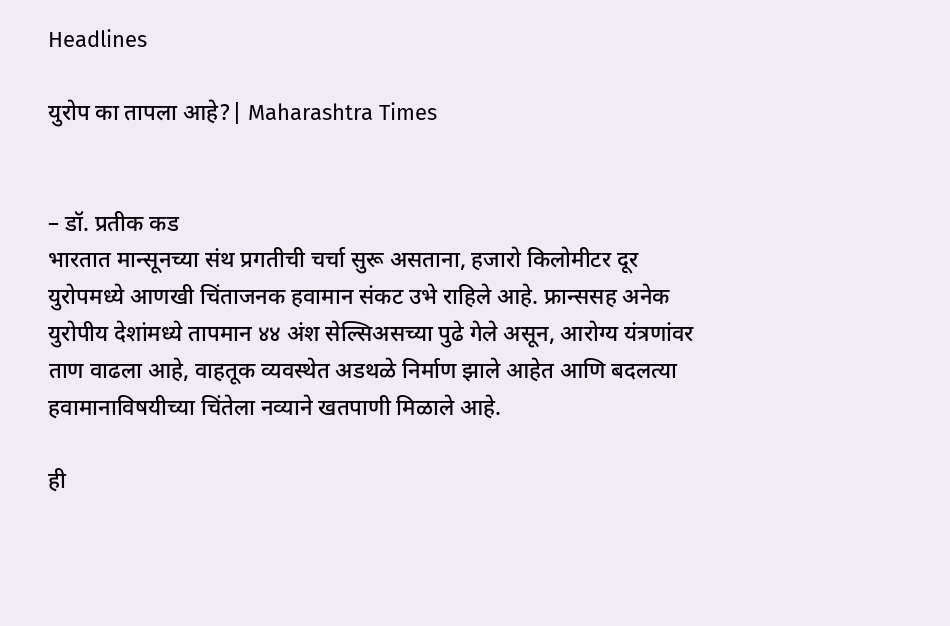Headlines

युरोप का तापला आहे?| Maharashtra Times


– डॉ. प्रतीक कड
भारतात मान्सूनच्या संथ प्रगतीची चर्चा सुरू असताना, हजारो किलोमीटर दूर युरोपमध्ये आणखी चिंताजनक हवामान संकट उभे राहिले आहे. फ्रान्ससह अनेक युरोपीय देशांमध्ये तापमान ४४ अंश सेल्सिअसच्या पुढे गेले असून, आरोग्य यंत्रणांवर ताण वाढला आहे, वाहतूक व्यवस्थेत अडथळे निर्माण झाले आहेत आणि बदलत्या हवामानाविषयीच्या चिंतेला नव्याने खतपाणी मिळाले आहे.

ही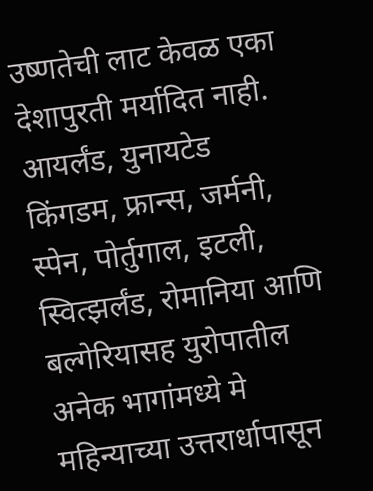उष्णतेची लाट केवळ एका देशापुरती मर्यादित नाही. आयर्लंड, युनायटेड किंगडम, फ्रान्स, जर्मनी, स्पेन, पोर्तुगाल, इटली, स्वित्झर्लंड, रोमानिया आणि बल्गेरियासह युरोपातील अनेक भागांमध्ये मे महिन्याच्या उत्तरार्धापासून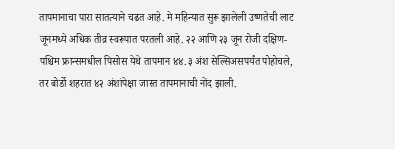तापमानाचा पारा सातत्याने चढत आहे. मे महिन्यात सुरू झालेली उष्णतेची लाट जूनमध्ये अधिक तीव्र स्वरूपात परतली आहे. २२ आणि २३ जून रोजी दक्षिण-पश्चिम फ्रान्समधील पिसोस येथे तापमान ४४.३ अंश सेल्सिअसपर्यंत पोहोचले, तर बोर्डो शहरात ४२ अंशांपेक्षा जास्त तापमानाची नोंद झाली.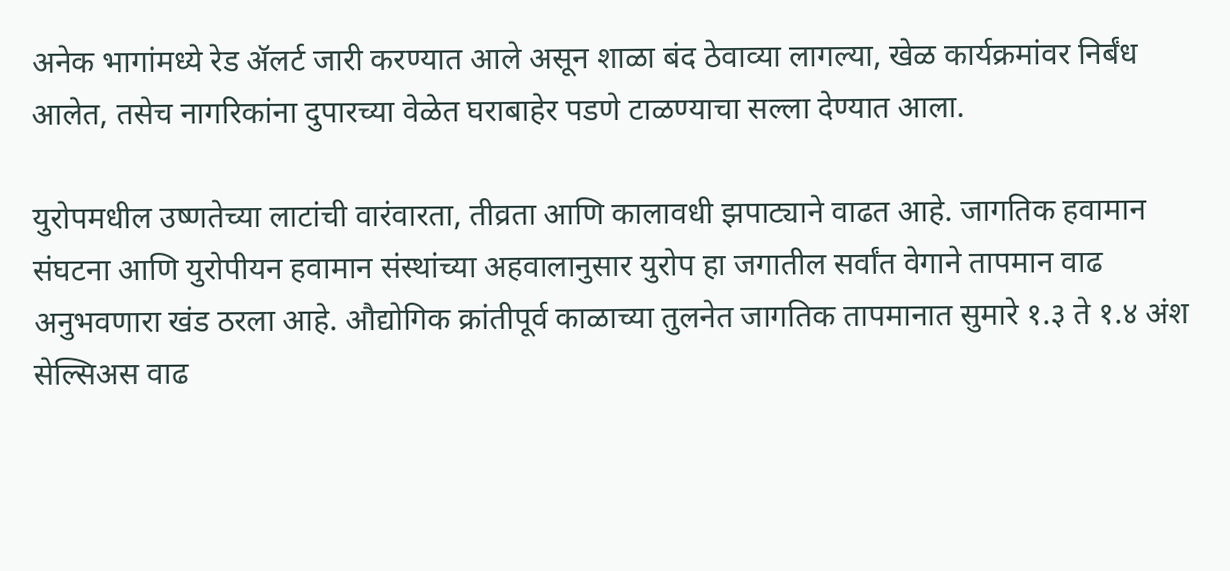अनेक भागांमध्ये रेड ॲलर्ट जारी करण्यात आले असून शाळा बंद ठेवाव्या लागल्या, खेळ कार्यक्रमांवर निर्बंध आलेत, तसेच नागरिकांना दुपारच्या वेळेत घराबाहेर पडणे टाळण्याचा सल्ला देण्यात आला.

युरोपमधील उष्णतेच्या लाटांची वारंवारता, तीव्रता आणि कालावधी झपाट्याने वाढत आहे. जागतिक हवामान संघटना आणि युरोपीयन हवामान संस्थांच्या अहवालानुसार युरोप हा जगातील सर्वांत वेगाने तापमान वाढ अनुभवणारा खंड ठरला आहे. औद्योगिक क्रांतीपूर्व काळाच्या तुलनेत जागतिक तापमानात सुमारे १.३ ते १.४ अंश सेल्सिअस वाढ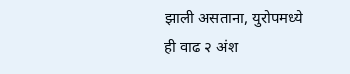झाली असताना, युरोपमध्ये ही वाढ २ अंश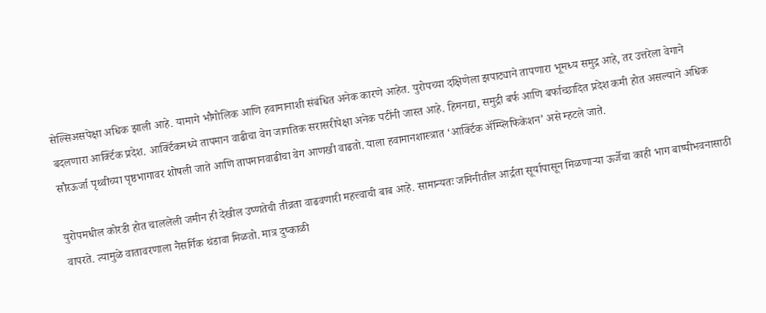सेल्सिअसपेक्षा अधिक झाली आहे. यामागे भौगोलिक आणि हवामानाशी संबंधित अनेक कारणे आहेत. युरोपच्या दक्षिणेला झपाट्याने तापणारा भूमध्य समुद्र आहे, तर उत्तरेला वेगाने बदलणारा आर्क्टिक प्रदेश. आर्क्टिकमध्ये तापमान वाढीचा वेग जागतिक सरासरीपेक्षा अनेक पटींनी जास्त आहे. हिमनद्या, समुद्री बर्फ आणि बर्फाच्छादित प्रदेश कमी होत असल्याने अधिक सौरऊर्जा पृथ्वीच्या पृष्ठभागावर शोषली जाते आणि तापमानवाढीचा वेग आणखी वाढतो. याला हवामानशास्त्रात ‘आर्क्टिक ॲम्प्लिफिकेशन’ असे म्हटले जाते.

युरोपमधील कोरडी होत चाललेली जमीन ही देखील उष्णतेची तीव्रता वाढवणारी महत्त्वाची बाब आहे. सामान्यतः जमिनीतील आर्द्रता सूर्यापासून मिळणाऱ्या ऊर्जेचा काही भाग बाष्पीभवनासाठी वापरते. त्यामुळे वातावरणाला नैसर्गिक थंडावा मिळतो. मात्र दुष्काळी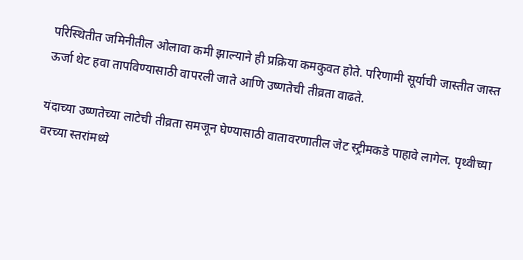परिस्थितीत जमिनीतील ओलावा कमी झाल्याने ही प्रक्रिया कमकुवत होते. परिणामी सूर्याची जास्तीत जास्त ऊर्जा थेट हवा तापविण्यासाठी वापरली जाते आणि उष्णतेची तीव्रता वाढते.

यंदाच्या उष्णतेच्या लाटेची तीव्रता समजून घेण्यासाठी वातावरणातील जेट स्ट्रीमकडे पाहावे लागेल. पृथ्वीच्या वरच्या स्तरांमध्ये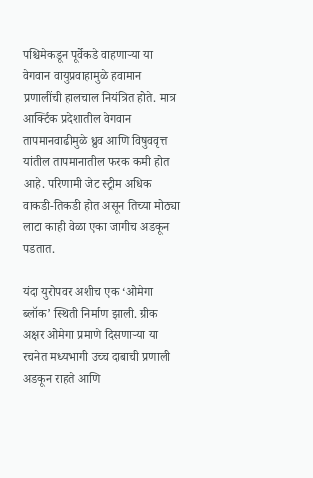पश्चिमेकडून पूर्वेकडे वाहणाऱ्या या वेगवान वायुप्रवाहामुळे हवामान प्रणालींची हालचाल नियंत्रित होते. मात्र आर्क्टिक प्रदेशातील वेगवान तापमानवाढीमुळे ध्रुव आणि विषुववृत्त यांतील तापमानातील फरक कमी होत आहे. परिणामी जेट स्ट्रीम अधिक वाकडी-तिकडी होत असून तिच्या मोठ्या लाटा काही वेळा एका जागीच अडकून पडतात.

यंदा युरोपवर अशीच एक ‘ओमेगा ब्लॉक’ स्थिती निर्माण झाली. ग्रीक अक्षर ओमेगा प्रमाणे दिसणाऱ्या या रचनेत मध्यभागी उच्च दाबाची प्रणाली अडकून राहते आणि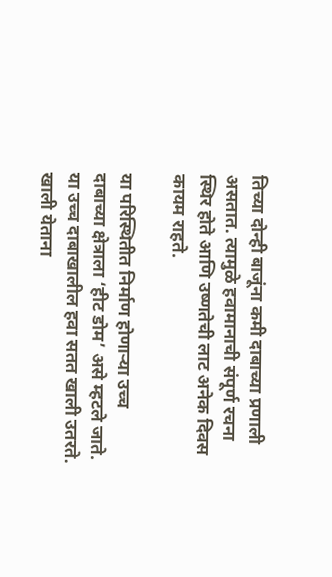तिच्या दोन्ही बाजूंना कमी दाबाच्या प्रणाली असतात. त्यामुळे हवामानाची संपूर्ण रचना स्थिर होते आणि उष्णतेची लाट अनेक दिवस कायम राहते.

या परिस्थितीत निर्माण होणाऱ्या उच्च दाबाच्या क्षेत्राला ‘हीट डोम’ असे म्हटले जाते. या उच्च दाबाखालील हवा सतत खाली उतरते. खाली येताना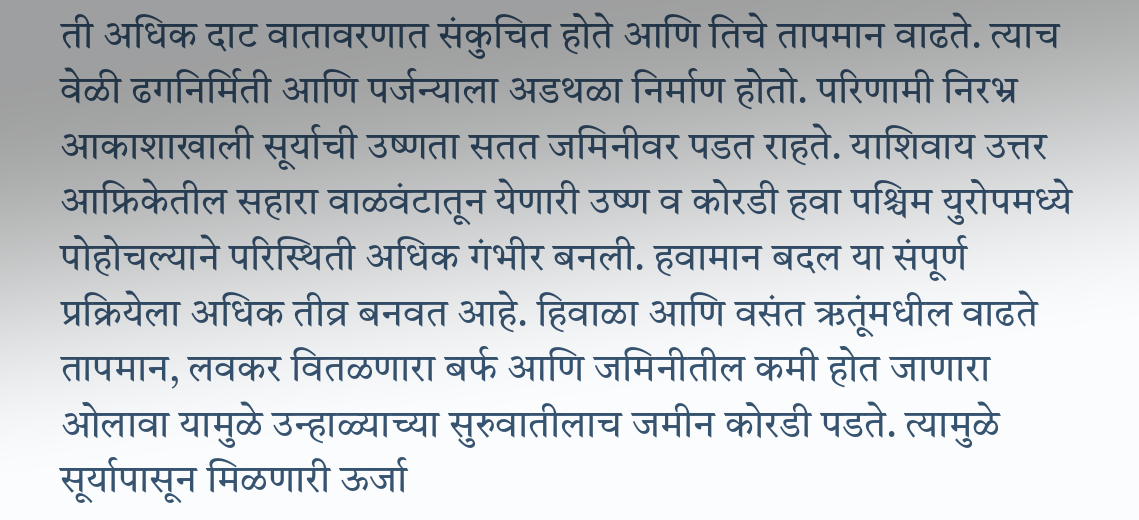ती अधिक दाट वातावरणात संकुचित होते आणि तिचे तापमान वाढते. त्याच वेळी ढगनिर्मिती आणि पर्जन्याला अडथळा निर्माण होतो. परिणामी निरभ्र आकाशाखाली सूर्याची उष्णता सतत जमिनीवर पडत राहते. याशिवाय उत्तर आफ्रिकेतील सहारा वाळवंटातून येणारी उष्ण व कोरडी हवा पश्चिम युरोपमध्ये पोहोचल्याने परिस्थिती अधिक गंभीर बनली. हवामान बदल या संपूर्ण प्रक्रियेला अधिक तीव्र बनवत आहे. हिवाळा आणि वसंत ऋतूंमधील वाढते तापमान, लवकर वितळणारा बर्फ आणि जमिनीतील कमी होत जाणारा ओलावा यामुळे उन्हाळ्याच्या सुरुवातीलाच जमीन कोरडी पडते. त्यामुळे सूर्यापासून मिळणारी ऊर्जा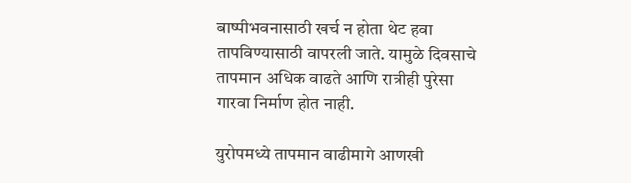बाष्पीभवनासाठी खर्च न होता थेट हवा तापविण्यासाठी वापरली जाते. यामुळे दिवसाचे तापमान अधिक वाढते आणि रात्रीही पुरेसा गारवा निर्माण होत नाही.

युरोपमध्ये तापमान वाढीमागे आणखी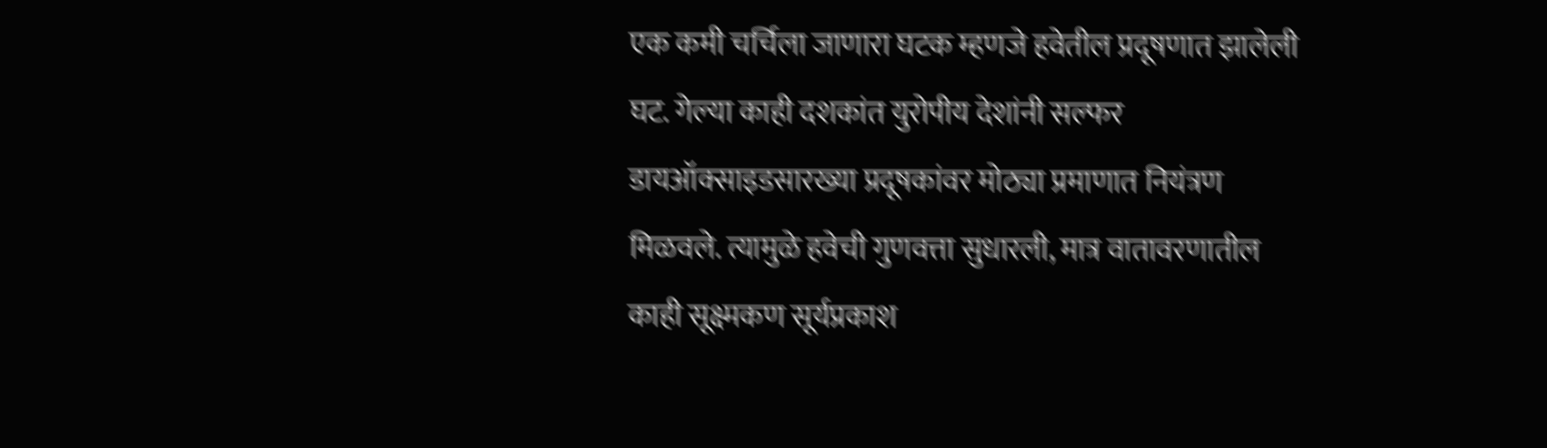एक कमी चर्चिला जाणारा घटक म्हणजे हवेतील प्रदूषणात झालेली घट. गेल्या काही दशकांत युरोपीय देशांनी सल्फर डायऑक्साइडसारख्या प्रदूषकांवर मोठ्या प्रमाणात नियंत्रण मिळवले. त्यामुळे हवेची गुणवत्ता सुधारली, मात्र वातावरणातील काही सूक्ष्मकण सूर्यप्रकाश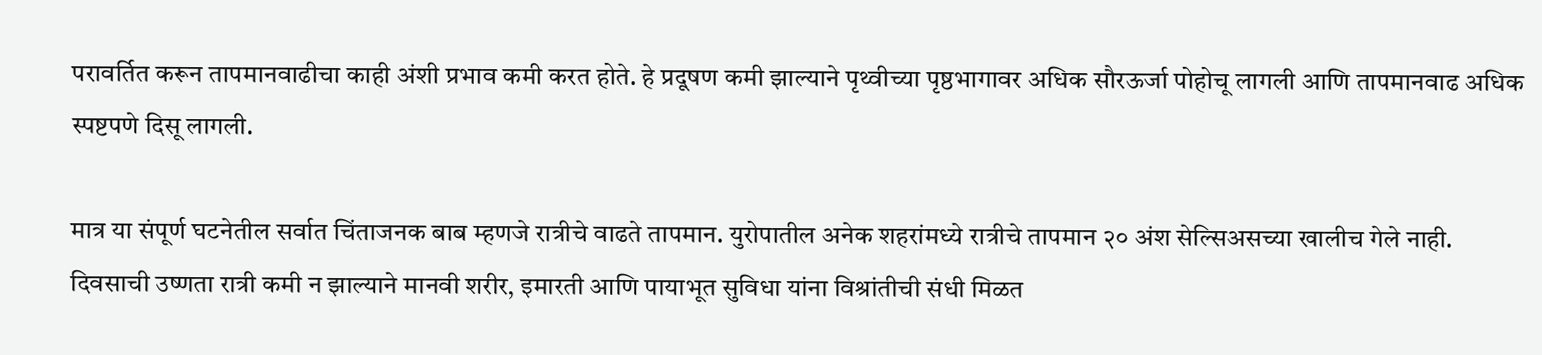परावर्तित करून तापमानवाढीचा काही अंशी प्रभाव कमी करत होते. हे प्रदूषण कमी झाल्याने पृथ्वीच्या पृष्ठभागावर अधिक सौरऊर्जा पोहोचू लागली आणि तापमानवाढ अधिक स्पष्टपणे दिसू लागली.

मात्र या संपूर्ण घटनेतील सर्वात चिंताजनक बाब म्हणजे रात्रीचे वाढते तापमान. युरोपातील अनेक शहरांमध्ये रात्रीचे तापमान २० अंश सेल्सिअसच्या खालीच गेले नाही. दिवसाची उष्णता रात्री कमी न झाल्याने मानवी शरीर, इमारती आणि पायाभूत सुविधा यांना विश्रांतीची संधी मिळत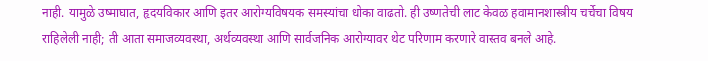नाही. यामुळे उष्माघात, हृदयविकार आणि इतर आरोग्यविषयक समस्यांचा धोका वाढतो. ही उष्णतेची लाट केवळ हवामानशास्त्रीय चर्चेचा विषय राहिलेली नाही; ती आता समाजव्यवस्था, अर्थव्यवस्था आणि सार्वजनिक आरोग्यावर थेट परिणाम करणारे वास्तव बनले आहे.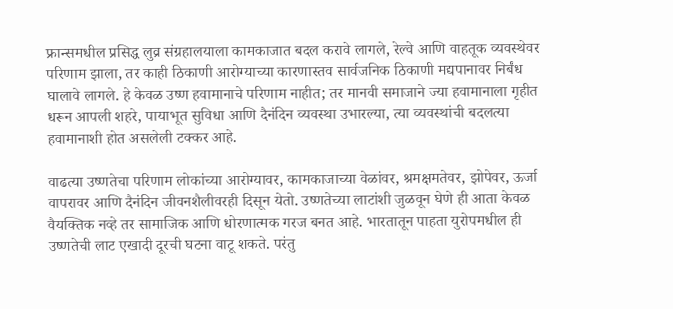फ्रान्समधील प्रसिद्ध लुव्र संग्रहालयाला कामकाजात बदल करावे लागले, रेल्वे आणि वाहतूक व्यवस्थेवर परिणाम झाला, तर काही ठिकाणी आरोग्याच्या कारणास्तव सार्वजनिक ठिकाणी मद्यपानावर निर्बंध घालावे लागले. हे केवळ उष्ण हवामानाचे परिणाम नाहीत; तर मानवी समाजाने ज्या हवामानाला गृहीत धरून आपली शहरे, पायाभूत सुविधा आणि दैनंदिन व्यवस्था उभारल्या, त्या व्यवस्थांची बदलत्या हवामानाशी होत असलेली टक्कर आहे.

वाढत्या उष्णतेचा परिणाम लोकांच्या आरोग्यावर, कामकाजाच्या वेळांवर, श्रमक्षमतेवर, झोपेवर, ऊर्जा वापरावर आणि दैनंदिन जीवनशैलीवरही दिसून येतो. उष्णतेच्या लाटांशी जुळवून घेणे ही आता केवळ वैयक्तिक नव्हे तर सामाजिक आणि धोरणात्मक गरज बनत आहे. भारतातून पाहता युरोपमधील ही उष्णतेची लाट एखादी दूरची घटना वाटू शकते. परंतु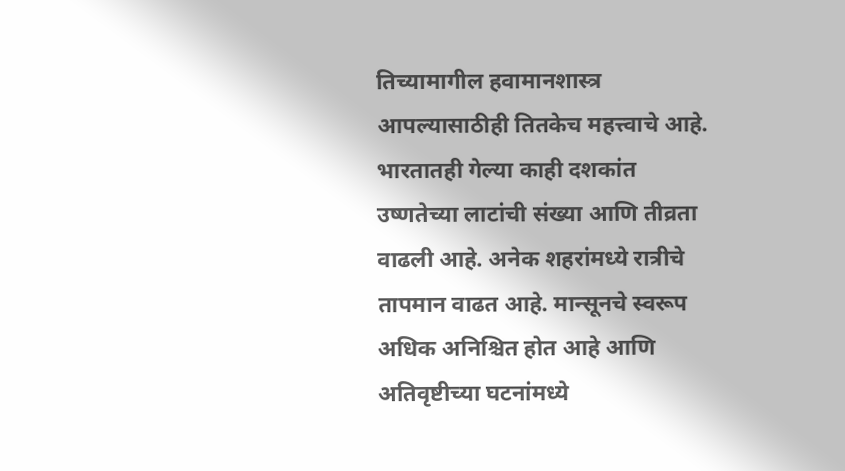तिच्यामागील हवामानशास्त्र आपल्यासाठीही तितकेच महत्त्वाचे आहे. भारतातही गेल्या काही दशकांत उष्णतेच्या लाटांची संख्या आणि तीव्रता वाढली आहे. अनेक शहरांमध्ये रात्रीचे तापमान वाढत आहे. मान्सूनचे स्वरूप अधिक अनिश्चित होत आहे आणि अतिवृष्टीच्या घटनांमध्ये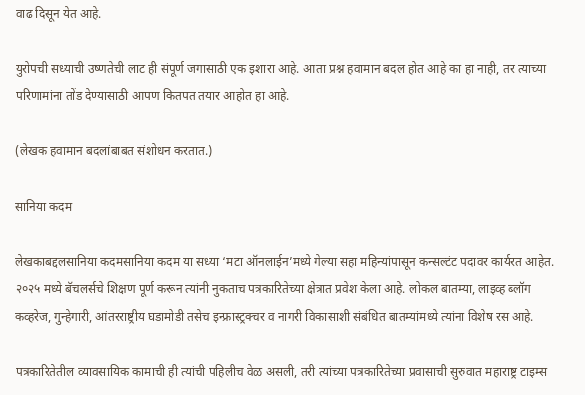वाढ दिसून येत आहे.

युरोपची सध्याची उष्णतेची लाट ही संपूर्ण जगासाठी एक इशारा आहे. आता प्रश्न हवामान बदल होत आहे का हा नाही, तर त्याच्या परिणामांना तोंड देण्यासाठी आपण कितपत तयार आहोत हा आहे.

(लेखक हवामान बदलांबाबत संशोधन करतात.)

सानिया कदम

लेखकाबद्दलसानिया कदमसानिया कदम या सध्या ‘मटा ऑनलाईन’मध्ये गेल्या सहा महिन्यांपासून कन्सल्टंट पदावर कार्यरत आहेत. २०२५ मध्ये बॅचलर्सचे शिक्षण पूर्ण करून त्यांनी नुकताच पत्रकारितेच्या क्षेत्रात प्रवेश केला आहे. लोकल बातम्या, लाइव्ह ब्लॉग कव्हरेज, गुन्हेगारी, आंतरराष्ट्रीय घडामोडी तसेच इन्फ्रास्ट्रक्चर व नागरी विकासाशी संबंधित बातम्यांमध्ये त्यांना विशेष रस आहे.

पत्रकारितेतील व्यावसायिक कामाची ही त्यांची पहिलीच वेळ असली, तरी त्यांच्या पत्रकारितेच्या प्रवासाची सुरुवात महाराष्ट्र टाइम्स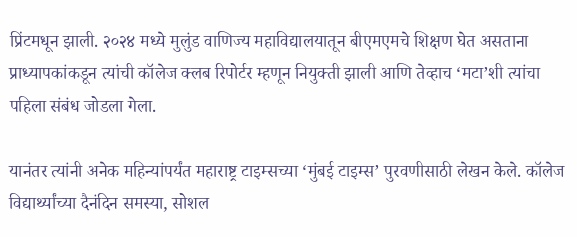प्रिंटमधून झाली. २०२४ मध्ये मुलुंड वाणिज्य महाविद्यालयातून बीएमएमचे शिक्षण घेत असताना प्राध्यापकांकडून त्यांची कॉलेज क्लब रिपोर्टर म्हणून नियुक्ती झाली आणि तेव्हाच ‘मटा’शी त्यांचा पहिला संबंध जोडला गेला.

यानंतर त्यांनी अनेक महिन्यांपर्यंत महाराष्ट्र टाइम्सच्या ‘मुंबई टाइम्स’ पुरवणीसाठी लेखन केले. कॉलेज विद्यार्थ्यांच्या दैनंदिन समस्या, सोशल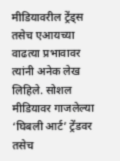मीडियावरील ट्रेंड्स तसेच एआयच्या वाढत्या प्रभावावर त्यांनी अनेक लेख लिहिले. सोशल मीडियावर गाजलेल्या ‘घिबली आर्ट’ ट्रेंडवर तसेच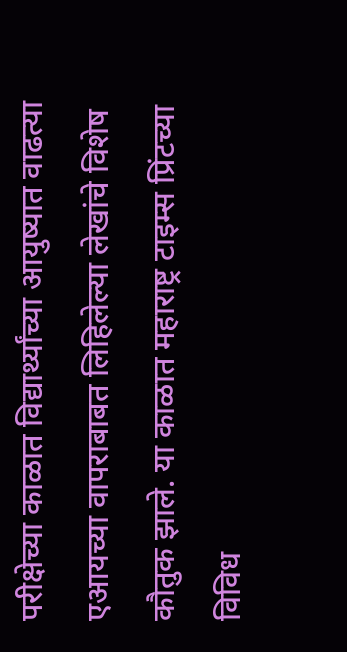परीक्षेच्या काळात विद्यार्थ्यांच्या आयुष्यात वाढत्या एआयच्या वापराबाबत लिहिलेल्या लेखांचे विशेष कौतुक झाले. या काळात महाराष्ट्र टाइम्स प्रिंटच्या विविध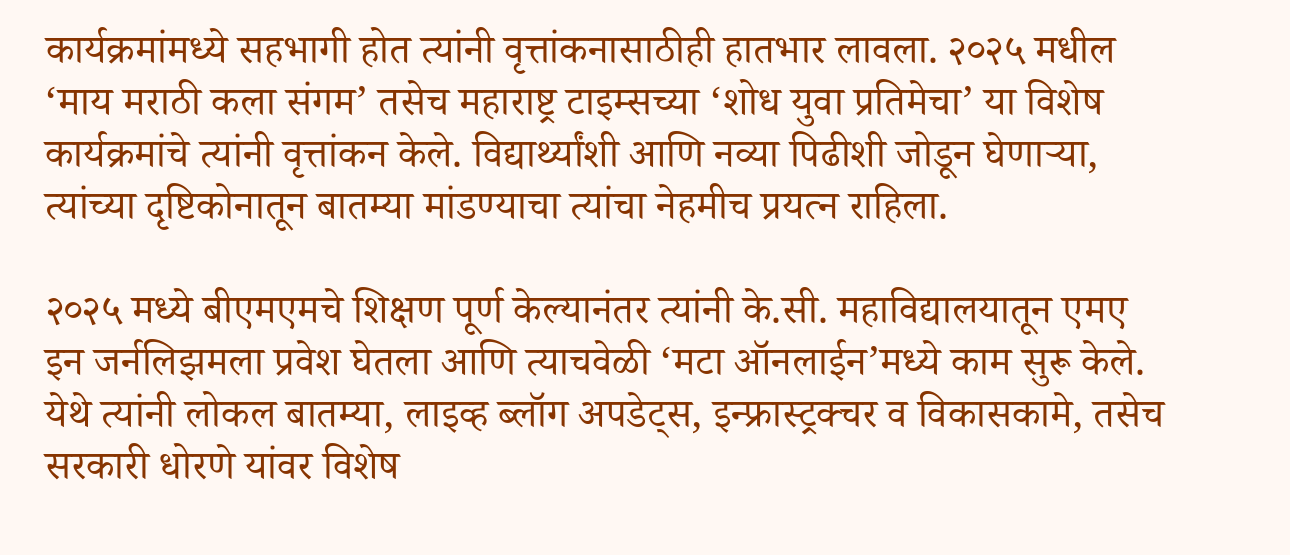कार्यक्रमांमध्ये सहभागी होत त्यांनी वृत्तांकनासाठीही हातभार लावला. २०२५ मधील ‘माय मराठी कला संगम’ तसेच महाराष्ट्र टाइम्सच्या ‘शोध युवा प्रतिमेचा’ या विशेष कार्यक्रमांचे त्यांनी वृत्तांकन केले. विद्यार्थ्यांशी आणि नव्या पिढीशी जोडून घेणाऱ्या, त्यांच्या दृष्टिकोनातून बातम्या मांडण्याचा त्यांचा नेहमीच प्रयत्न राहिला.

२०२५ मध्ये बीएमएमचे शिक्षण पूर्ण केल्यानंतर त्यांनी के.सी. महाविद्यालयातून एमए इन जर्नलिझमला प्रवेश घेतला आणि त्याचवेळी ‘मटा ऑनलाईन’मध्ये काम सुरू केले. येथे त्यांनी लोकल बातम्या, लाइव्ह ब्लॉग अपडेट्स, इन्फ्रास्ट्रक्चर व विकासकामे, तसेच सरकारी धोरणे यांवर विशेष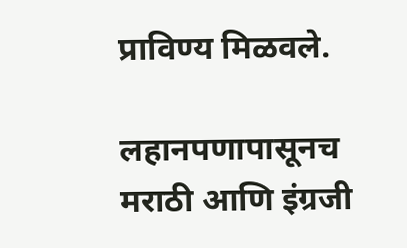प्राविण्य मिळवले.

लहानपणापासूनच मराठी आणि इंग्रजी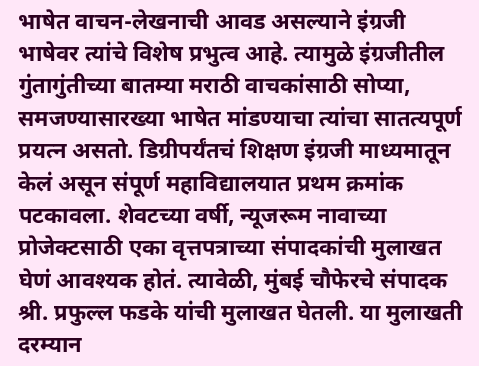भाषेत वाचन-लेखनाची आवड असल्याने इंग्रजी भाषेवर त्यांचे विशेष प्रभुत्व आहे. त्यामुळे इंग्रजीतील गुंतागुंतीच्या बातम्या मराठी वाचकांसाठी सोप्या, समजण्यासारख्या भाषेत मांडण्याचा त्यांचा सातत्यपूर्ण प्रयत्न असतो. डिग्रीपर्यंतचं शिक्षण इंग्रजी माध्यमातून केलं असून संपूर्ण महाविद्यालयात प्रथम क्रमांक पटकावला. शेवटच्या वर्षी, न्यूजरूम नावाच्या प्रोजेक्टसाठी एका वृत्तपत्राच्या संपादकांची मुलाखत घेणं आवश्यक होतं. त्यावेळी, मुंबई चौफेरचे संपादक श्री. प्रफुल्ल फडके यांची मुलाखत घेतली. या मुलाखती दरम्यान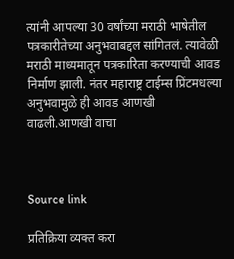त्यांनी आपल्या 30 वर्षांच्या मराठी भाषेतील पत्रकारीतेच्या अनुभवाबद्दल सांगितलं. त्यावेळी मराठी माध्यमातून पत्रकारिता करण्याची आवड निर्माण झाली. नंतर महाराष्ट्र टाईम्स प्रिंटमधल्या अनुभवामुळे ही आवड आणखी वाढली.आणखी वाचा



Source link

प्रतिक्रिया व्यक्त करा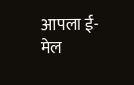आपला ई-मेल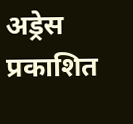अड्रेस प्रकाशित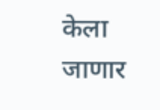केला जाणार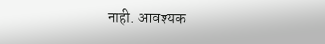नाही. आवश्यक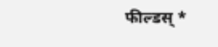फील्डस् *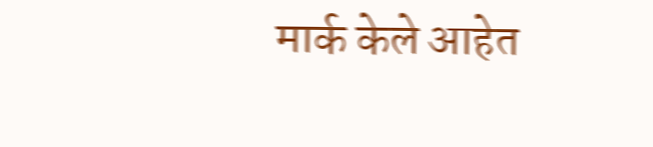मार्क केले आहेत